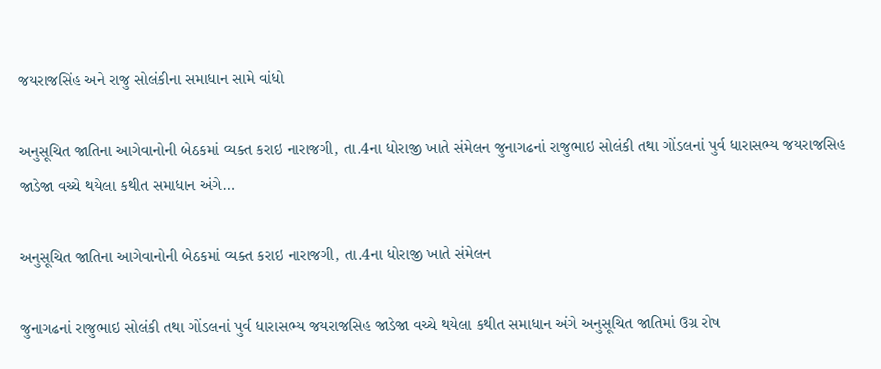જયરાજસિંહ અને રાજુ સોલંકીના સમાધાન સામે વાંધો

અનુસૂચિત જાતિના આગેવાનોની બેઠકમાં વ્યક્ત કરાઇ નારાજગી, તા.4ના ધોરાજી ખાતે સંમેલન જુનાગઢનાં રાજુભાઇ સોલંકી તથા ગોંડલનાં પુર્વ ધારાસભ્ય જયરાજસિહ જાડેજા વચ્ચે થયેલા કથીત સમાધાન અંગે…

અનુસૂચિત જાતિના આગેવાનોની બેઠકમાં વ્યક્ત કરાઇ નારાજગી, તા.4ના ધોરાજી ખાતે સંમેલન

જુનાગઢનાં રાજુભાઇ સોલંકી તથા ગોંડલનાં પુર્વ ધારાસભ્ય જયરાજસિહ જાડેજા વચ્ચે થયેલા કથીત સમાધાન અંગે અનુસૂચિત જાતિમાં ઉગ્ર રોષ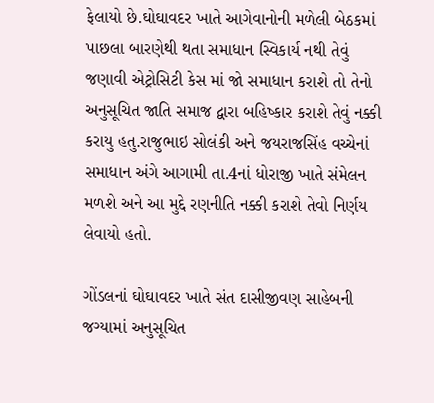ફેલાયો છે.ઘોઘાવદર ખાતે આગેવાનોની મળેલી બેઠકમાં પાછલા બારણેથી થતા સમાધાન સ્વિકાર્ય નથી તેવું જણાવી એટ્રોસિટી કેસ માં જો સમાધાન કરાશે તો તેનો અનુસૂચિત જાતિ સમાજ દ્વારા બહિષ્કાર કરાશે તેવું નક્કી કરાયુ હતુ.રાજુભાઇ સોલંકી અને જયરાજસિંહ વચ્ચેનાં સમાધાન અંગે આગામી તા.4નાં ધોરાજી ખાતે સંમેલન મળશે અને આ મુદ્દે રણનીતિ નક્કી કરાશે તેવો નિર્ણય લેવાયો હતો.

ગોંડલનાં ઘોઘાવદર ખાતે સંત દાસીજીવણ સાહેબની જગ્યામાં અનુસૂચિત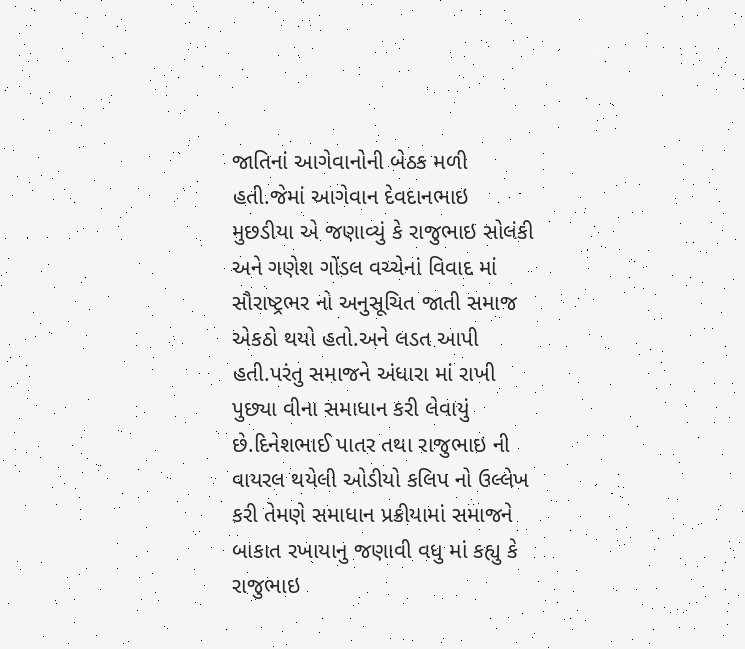જાતિનાં આગેવાનોની બેઠક મળી હતી.જેમાં આગેવાન દેવદાનભાઇ મુછડીયા એ જણાવ્યું કે રાજુભાઇ સોલંકી અને ગણેશ ગોંડલ વચ્ચેનાં વિવાદ માં સૌરાષ્ટ્રભર નો અનુસૂચિત જાતી સમાજ એકઠો થયો હતો.અને લડત આપી હતી.પરંતુ સમાજને અંધારા માં રાખી પુછ્યા વીના સમાધાન કરી લેવાયું છે.દિનેશભાઈ પાતર તથા રાજુભાઇ ની વાયરલ થયેલી ઓડીયો કલિપ નો ઉલ્લેખ કરી તેમણે સમાધાન પ્રક્રીયામાં સમાજને બાકાત રખાયાનુ જણાવી વધુ માં કહ્યુ કે રાજુભાઇ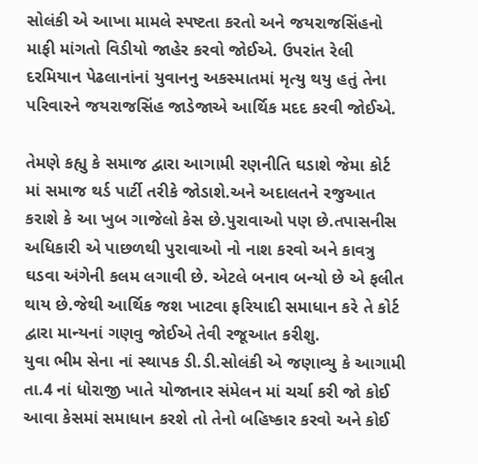સોલંકી એ આખા મામલે સ્પષ્ટતા કરતો અને જયરાજસિંહનો માફી માંગતો વિડીયો જાહેર કરવો જોઈએ. ઉપરાંત રેલી દરમિયાન પેઢલાનાંનાં યુવાનનુ અકસ્માતમાં મૃત્યુ થયુ હતું તેના પરિવારને જયરાજસિંહ જાડેજાએ આર્થિક મદદ કરવી જોઈએ.

તેમણે કહ્યુ કે સમાજ દ્વારા આગામી રણનીતિ ઘડાશે જેમા કોર્ટ માં સમાજ થર્ડ પાર્ટી તરીકે જોડાશે.અને અદાલતને રજુઆત કરાશે કે આ ખુબ ગાજેલો કેસ છે.પુરાવાઓ પણ છે.તપાસનીસ અધિકારી એ પાછળથી પુરાવાઓ નો નાશ કરવો અને કાવત્રુ ઘડવા અંગેની કલમ લગાવી છે. એટલે બનાવ બન્યો છે એ ફલીત થાય છે.જેથી આર્થિક જશ ખાટવા ફરિયાદી સમાધાન કરે તે કોર્ટ દ્વારા માન્યનાં ગણવુ જોઈએ તેવી રજૂઆત કરીશુ.
યુવા ભીમ સેના નાં સ્થાપક ડી.ડી.સોલંકી એ જણાવ્યુ કે આગામી તા.4 નાં ધોરાજી ખાતે યોજાનાર સંમેલન માં ચર્ચા કરી જો કોઈ આવા કેસમાં સમાધાન કરશે તો તેનો બહિષ્કાર કરવો અને કોઈ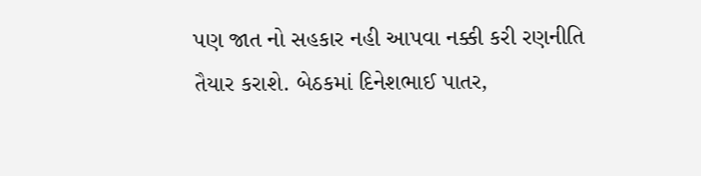પણ જાત નો સહકાર નહી આપવા નક્કી કરી રણનીતિ તૈયાર કરાશે. બેઠકમાં દિનેશભાઈ પાતર,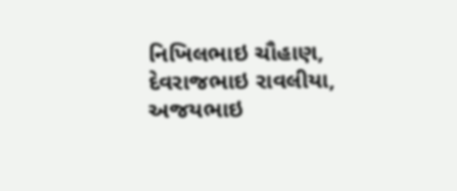નિખિલભાઇ ચૌહાણ, દેવરાજભાઇ રાવલીયા, અજયભાઇ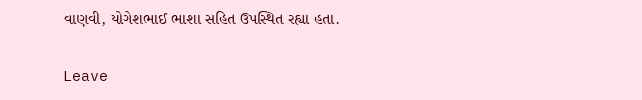વાણવી, યોગેશભાઈ ભાશા સહિત ઉપસ્થિત રહ્યા હતા.

Leave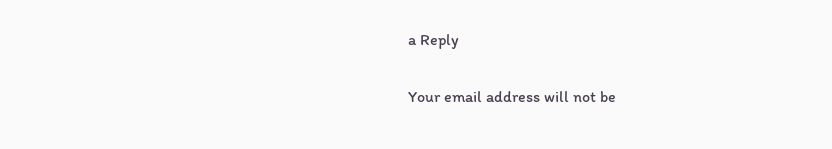a Reply

Your email address will not be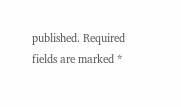published. Required fields are marked *